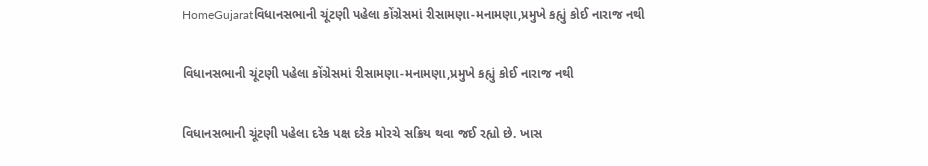HomeGujaratવિધાનસભાની ચૂંટણી પહેલા કોંગ્રેસમાં રીસામણા-મનામણા,પ્રમુખે કહ્યું કોઈ નારાજ નથી

વિધાનસભાની ચૂંટણી પહેલા કોંગ્રેસમાં રીસામણા-મનામણા,પ્રમુખે કહ્યું કોઈ નારાજ નથી

વિધાનસભાની ચૂંટણી પહેલા દરેક પક્ષ દરેક મોરચે સક્રિય થવા જઈ રહ્યો છે. ખાસ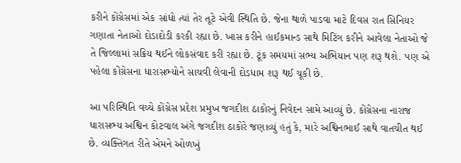કરીને કોંગ્રેસમાં એક સાંધો ત્યાં તેર તૂટે એવી સ્થિતિ છે. જેના થાળે પાડવા માટે દિવસ રાત સિનિયર ગણાતા નેતાઓ દોડાદોડી કરકી રહ્યા છે. ખાસ કરીને હાઈકમાન્ડ સાથે મિટિંગ કરીને આવેલા નેતાઓ જે તે જિલ્લામાં સક્રિય થઈને લોકસંવાદ કરી રહ્યા છે. ટૂંક સમયમાં સભ્ય અભિયાન પણ શરૂ થશે. પણ એ પહેલા કોંગ્રેસના ધારાસભ્યોને સાચવી લેવાની દોડધામ શરૂ થઈ ચૂકી છે.

આ પરિસ્થિતિ વચ્ચે કોંગ્રેસ પ્રદેશ પ્રમુખ જગદીશ ઠાકોરનું નિવેદન સામે આવ્યું છે. કોંગ્રેસના નારાજ ધારાસભ્ય અશ્વિન કોટવાલ અંગે જગદીશ ઠાકોરે જણાવ્યું હતું કે, મારે અશ્વિનભાઈ સાથે વાતચીત થઈ છે. વ્યક્તિગત રીતે એમને ઓળખું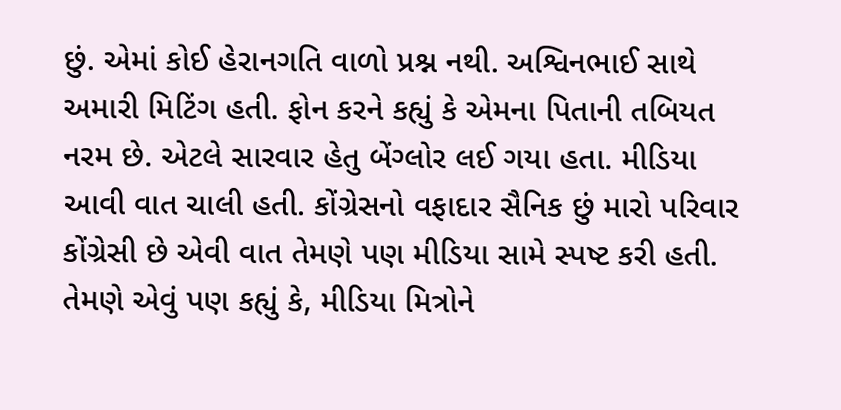છું. એમાં કોઈ હેરાનગતિ વાળો પ્રશ્ન નથી. અશ્વિનભાઈ સાથે અમારી મિટિંગ હતી. ફોન કરને કહ્યું કે એમના પિતાની તબિયત નરમ છે. એટલે સારવાર હેતુ બેંગ્લોર લઈ ગયા હતા. મીડિયા આવી વાત ચાલી હતી. કોંગ્રેસનો વફાદાર સૈનિક છું મારો પરિવાર કોંગ્રેસી છે એવી વાત તેમણે પણ મીડિયા સામે સ્પષ્ટ કરી હતી. તેમણે એવું પણ કહ્યું કે, મીડિયા મિત્રોને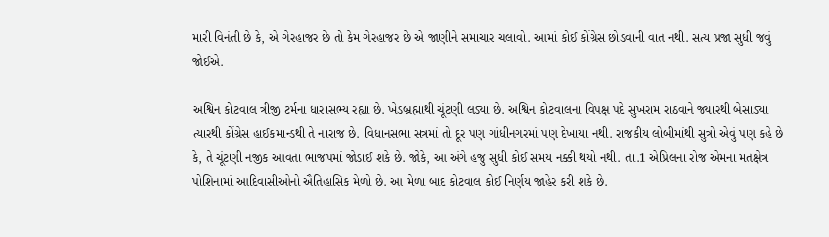મારી વિનંતી છે કે, એ ગેરહાજર છે તો કેમ ગેરહાજર છે એ જાણીને સમાચાર ચલાવો. આમાં કોઈ કોંગ્રેસ છોડવાની વાત નથી. સત્ય પ્રજા સુધી જવું જોઈએ.

અશ્વિન કોટવાલ ત્રીજી ટર્મના ધારાસભ્ય રહ્યા છે. ખેડબ્રહ્માથી ચૂંટણી લડ્યા છે. અશ્વિન કોટવાલના વિપક્ષ પદે સુખરામ રાઠવાને જ્યારથી બેસાડ્યા ત્યારથી કોંગ્રેસ હાઈકમાન્ડથી તે નારાજ છે. વિધાનસભા સત્રમાં તો દૂર પણ ગાંધીનગરમાં પણ દેખાયા નથી. રાજકીય લોબીમાંથી સુત્રો એવું પણ કહે છે કે, તે ચૂંટણી નજીક આવતા ભાજપમાં જોડાઈ શકે છે. જોકે, આ અંગે હજુ સુધી કોઈ સમય નક્કી થયો નથી. તા.1 એપ્રિલના રોજ એમના મતક્ષેત્ર પોશિનામાં આદિવાસીઓનો ઐતિહાસિક મેળો છે. આ મેળા બાદ કોટવાલ કોઈ નિર્ણય જાહેર કરી શકે છે.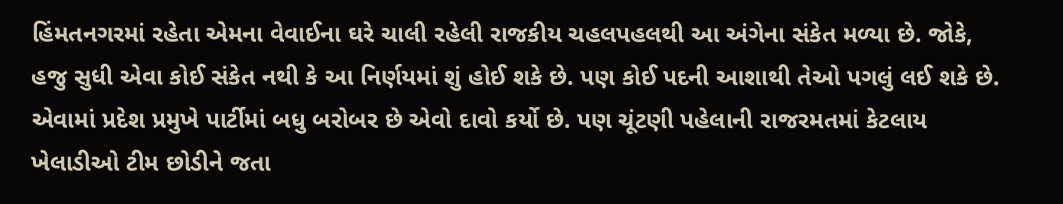હિંમતનગરમાં રહેતા એમના વેવાઈના ઘરે ચાલી રહેલી રાજકીય ચહલપહલથી આ અંગેના સંકેત મળ્યા છે. જોકે, હજુ સુધી એવા કોઈ સંકેત નથી કે આ નિર્ણયમાં શું હોઈ શકે છે. પણ કોઈ પદની આશાથી તેઓ પગલું લઈ શકે છે. એવામાં પ્રદેશ પ્રમુખે પાર્ટીમાં બધુ બરોબર છે એવો દાવો કર્યો છે. પણ ચૂંટણી પહેલાની રાજરમતમાં કેટલાય ખેલાડીઓ ટીમ છોડીને જતા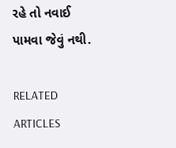રહે તો નવાઈ પામવા જેવું નથી.

RELATED ARTICLES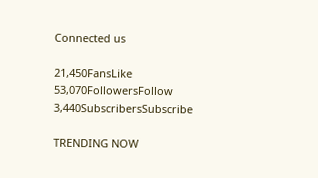Connected us

21,450FansLike
53,070FollowersFollow
3,440SubscribersSubscribe

TRENDING NOW